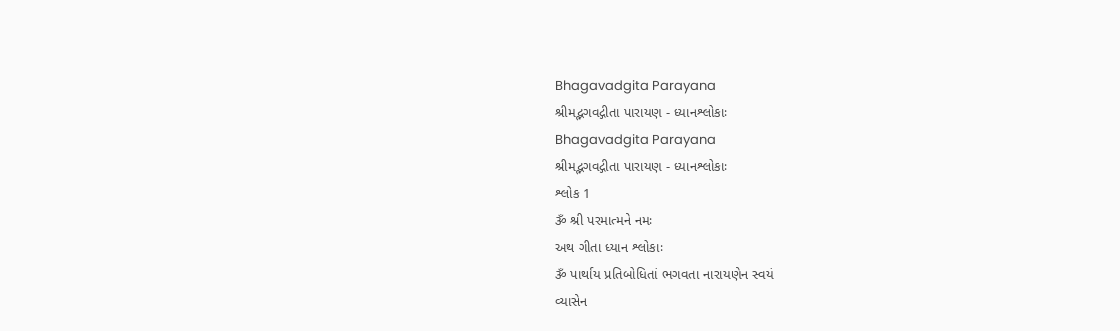Bhagavadgita Parayana
શ્રીમદ્ભગવદ્ગીતા પારાયણ - ધ્યાનશ્લોકાઃ
Bhagavadgita Parayana
શ્રીમદ્ભગવદ્ગીતા પારાયણ - ધ્યાનશ્લોકાઃ
શ્લોક 1
ૐ શ્રી પરમાત્મને નમઃ
અથ ગીતા ધ્યાન શ્લોકાઃ
ૐ પાર્થાય પ્રતિબોધિતાં ભગવતા નારાયણેન સ્વયં
વ્યાસેન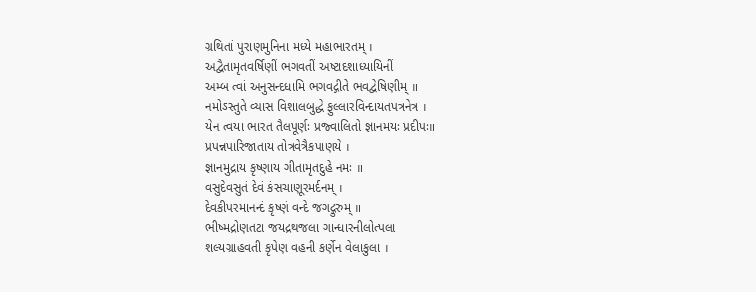ગ્રથિતાં પુરાણમુનિના મધ્યે મહાભારતમ્ ।
અદ્વૈતામૃતવર્ષિણીં ભગવતીં અષ્ટાદશાધ્યાયિનીં
અમ્બ ત્વાં અનુસન્દધામિ ભગવદ્ગીતે ભવદ્વેષિણીમ્ ॥
નમોઽસ્તુતે વ્યાસ વિશાલબુદ્ધે ફુલ્લારવિન્દાયતપત્રનેત્ર ।
યેન ત્વયા ભારત તૈલપૂર્ણઃ પ્રજ્વાલિતો જ્ઞાનમયઃ પ્રદીપઃ॥
પ્રપન્નપારિજાતાય તોત્રવેત્રૈકપાણયે ।
જ્ઞાનમુદ્રાય કૃષ્ણાય ગીતામૃતદુહે નમઃ ॥
વસુદેવસુતં દેવં કંસચાણૂરમર્દનમ્ ।
દેવકીપરમાનન્દં કૃષ્ણં વન્દે જગદ્ગુરુમ્ ॥
ભીષ્મદ્રોણતટા જયદ્રથજલા ગાન્ધારનીલોત્પલા
શલ્યગ્રાહવતી કૃપેણ વહની કર્ણેન વેલાકુલા ।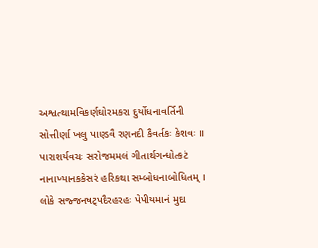અશ્વત્થામવિકર્ણઘોરમકરા દુર્યોધનાવર્તિની
સોત્તીર્ણા ખલુ પાણ્ડવૈ રણનદી કૈવર્તકઃ કેશવઃ ॥
પારાશર્યવચઃ સરોજમમલં ગીતાર્થગન્ધોત્કટં
નાનાખ્યાનકકેસરં હરિકથા સમ્બોધનાબોધિતમ્ ।
લોકે સજ્જનષટ્પદૈરહરહઃ પેપીયમાનં મુદા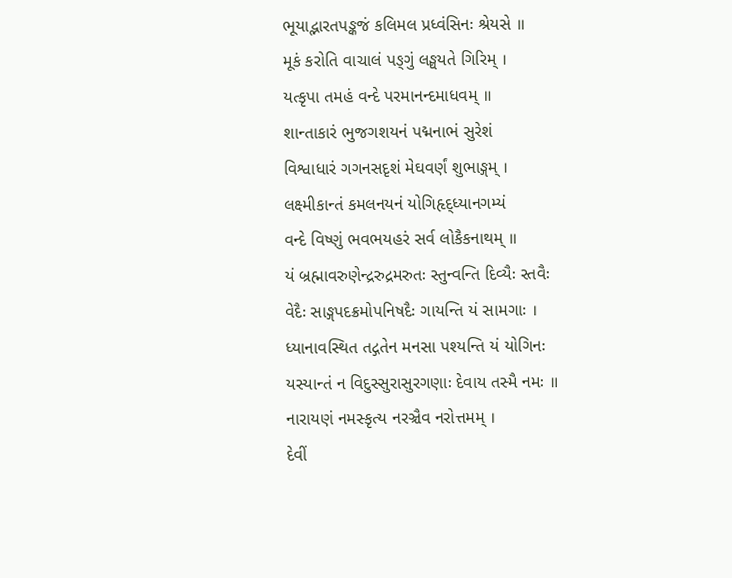ભૂયાદ્ભારતપઙ્કજં કલિમલ પ્રધ્વંસિનઃ શ્રેયસે ॥
મૂકં કરોતિ વાચાલં પઙ્ગું લઙ્ઘયતે ગિરિમ્ ।
યત્કૃપા તમહં વન્દે પરમાનન્દમાધવમ્ ॥
શાન્તાકારં ભુજગશયનં પદ્મનાભં સુરેશં
વિશ્વાધારં ગગનસદૃશં મેઘવર્ણં શુભાઙ્ગમ્ ।
લક્ષ્મીકાન્તં કમલનયનં યોગિહૃદ્ધ્યાનગમ્યં
વન્દે વિષ્ણું ભવભયહરં સર્વ લોકૈકનાથમ્ ॥
યં બ્રહ્માવરુણેન્દ્રરુદ્રમરુતઃ સ્તુન્વન્તિ દિવ્યૈઃ સ્તવૈઃ
વેદૈઃ સાઙ્ગપદક્રમોપનિષદૈઃ ગાયન્તિ યં સામગાઃ ।
ધ્યાનાવસ્થિત તદ્ગતેન મનસા પશ્યન્તિ યં યોગિનઃ
યસ્યાન્તં ન વિદુસ્સુરાસુરગણાઃ દેવાય તસ્મૈ નમઃ ॥
નારાયણં નમસ્કૃત્ય નરઞ્ચૈવ નરોત્તમમ્ ।
દેવીં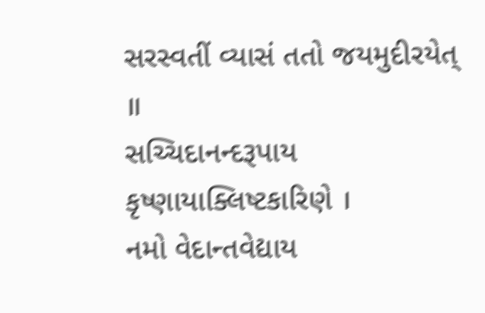સરસ્વતીં વ્યાસં તતો જયમુદીરયેત્ ॥
સચ્ચિદાનન્દરૂપાય કૃષ્ણાયાક્લિષ્ટકારિણે ।
નમો વેદાન્તવેદ્યાય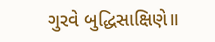ગુરવે બુદ્ધિસાક્ષિણે॥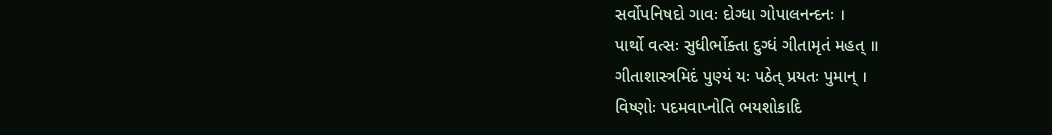સર્વોપનિષદો ગાવઃ દોગ્ધા ગોપાલનન્દનઃ ।
પાર્થો વત્સઃ સુધીર્ભોક્તા દુગ્ધં ગીતામૃતં મહત્ ॥
ગીતાશાસ્ત્રમિદં પુણ્યં યઃ પઠેત્ પ્રયતઃ પુમાન્ ।
વિષ્ણોઃ પદમવાપ્નોતિ ભયશોકાદિ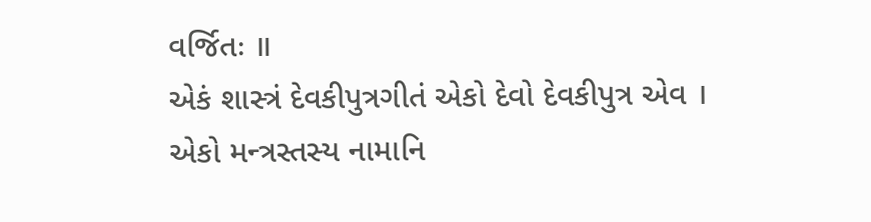વર્જિતઃ ॥
એકં શાસ્ત્રં દેવકીપુત્રગીતં એકો દેવો દેવકીપુત્ર એવ ।
એકો મન્ત્રસ્તસ્ય નામાનિ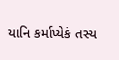યાનિ કર્માપ્યેકં તસ્ય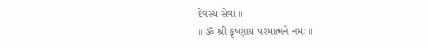દેવસ્ય સેવા ॥
॥ ૐ શ્રી કૃષ્ણાય પરમાત્મને નમઃ ॥